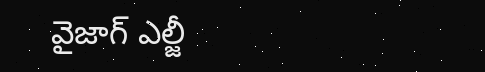వైజాగ్ ఎల్జీ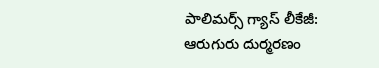పాలిమర్స్ గ్యాస్ లీకేజీ: ఆరుగురు దుర్మరణం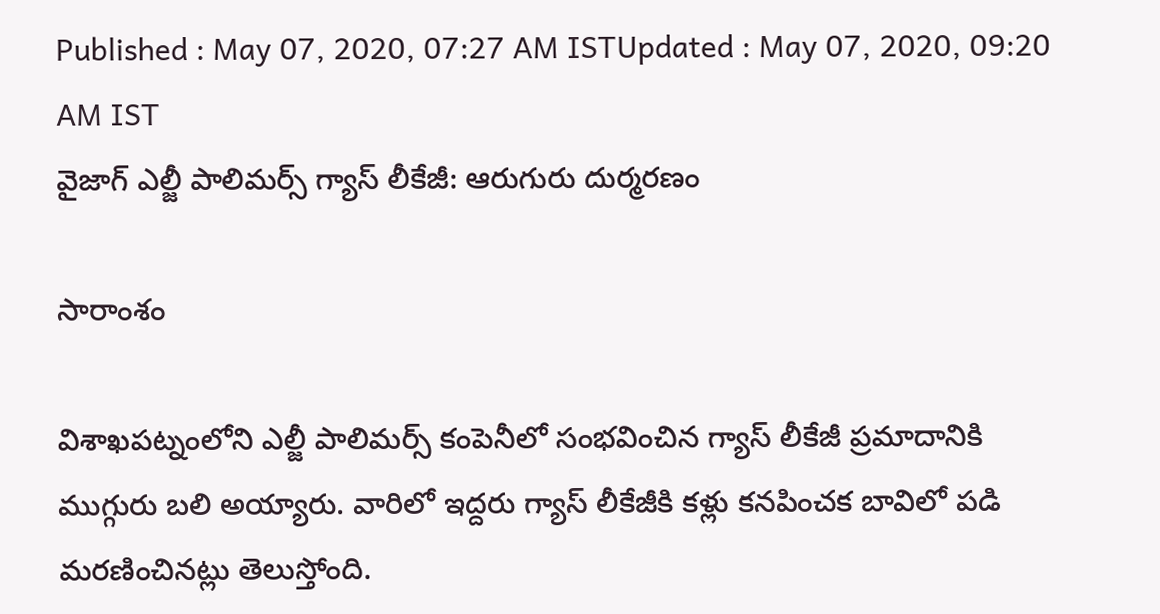Published : May 07, 2020, 07:27 AM ISTUpdated : May 07, 2020, 09:20 AM IST
వైజాగ్ ఎల్జీ పాలిమర్స్ గ్యాస్ లీకేజీ: ఆరుగురు దుర్మరణం

సారాంశం

విశాఖపట్నంలోని ఎల్జీ పాలిమర్స్ కంపెనీలో సంభవించిన గ్యాస్ లీకేజీ ప్రమాదానికి ముగ్గురు బలి అయ్యారు. వారిలో ఇద్దరు గ్యాస్ లీకేజీకి కళ్లు కనపించక బావిలో పడి మరణించినట్లు తెలుస్తోంది.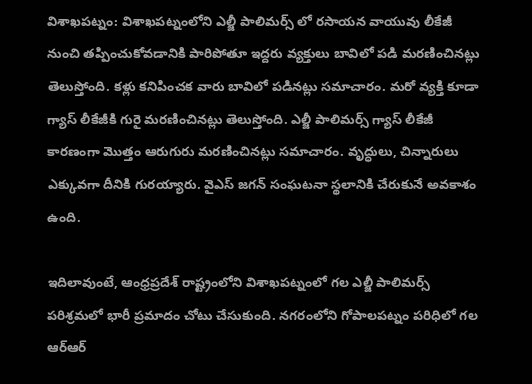విశాఖపట్నం: విశాఖపట్నంలోని ఎల్జీ పాలిమర్స్ లో రసాయన వాయువు లీకేజీ నుంచి తప్పించుకోవడానికి పారిపోతూ ఇద్దరు వ్యక్తులు బావిలో పడి మరణించినట్లు తెలుస్తోంది. కళ్లు కనిపించక వారు బావిలో పడినట్లు సమాచారం. మరో వ్యక్తి కూడా గ్యాస్ లీకేజీకి గురై మరణించినట్లు తెలుస్తోంది. ఎల్జీ పాలిమర్స్ గ్యాస్ లీకేజీ కారణంగా మొత్తం ఆరుగురు మరణించినట్లు సమాచారం. వృద్ధులు, చిన్నారులు ఎక్కువగా దీనికి గురయ్యారు. వైఎస్ జగన్ సంఘటనా స్థలానికి చేరుకునే అవకాశం ఉంది.

ఇదిలావుంటే, ఆంధ్రప్రదేశ్ రాష్ట్రంలోని విశాఖపట్నంలో గల ఎల్జీ పాలిమర్స్ పరిశ్రమలో భారీ ప్రమాదం చోటు చేసుకుంది. నగరంలోని గోపాలపట్నం పరిధిలో గల ఆర్ఆర్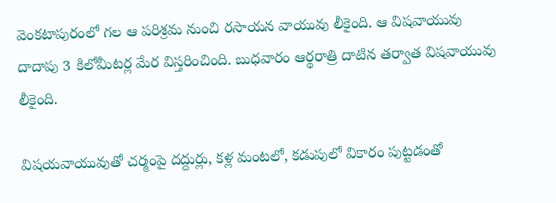వెంకటాపురంలో గల ఆ పరిశ్రమ నుంచి రసాయన వాయువు లీకైంది. ఆ విషవాయువు దాదాపు 3 కిలోమీటర్ల మేర విస్తరించింది. బుధవారం ఆర్థరాత్రి దాటిన తర్వాత విషవాయువు లీకైంది.

విషయవాయువుతో చర్మంపై దద్దుర్లు, కళ్ల మంటలో, కడుపులో వికారం పుట్టడంతో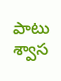పాటు శ్వాస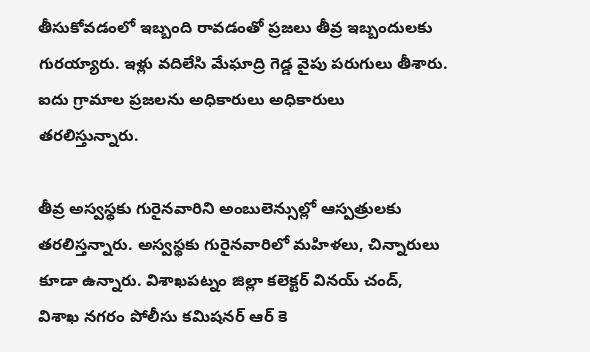తీసుకోవడంలో ఇబ్బంది రావడంతో ప్రజలు తీవ్ర ఇబ్బందులకు గురయ్యారు. ఇళ్లు వదిలేసి మేఘాద్రి గెడ్డ వైపు పరుగులు తీశారు. ఐదు గ్రామాల ప్రజలను అధికారులు అధికారులు తరలిస్తున్నారు.

తీవ్ర అస్వస్థకు గురైనవారిని అంబులెన్సుల్లో ఆస్పత్రులకు తరలిస్తన్నారు. అస్వస్థకు గురైనవారిలో మహిళలు, చిన్నారులు కూడా ఉన్నారు. విశాఖపట్నం జిల్లా కలెక్టర్ వినయ్ చంద్, విశాఖ నగరం పోలీసు కమిషనర్ ఆర్ కె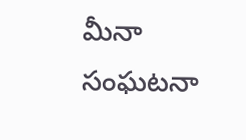మీనా సంఘటనా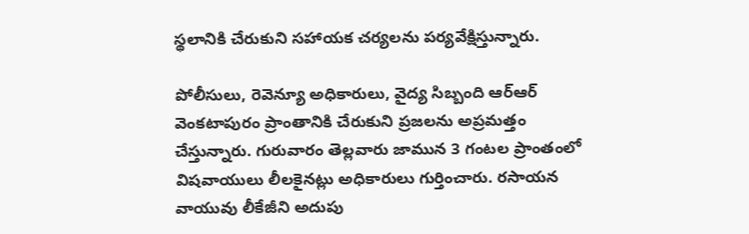స్థలానికి చేరుకుని సహాయక చర్యలను పర్యవేక్షిస్తున్నారు.

పోలీసులు, రెవెన్యూ అధికారులు, వైద్య సిబ్బంది ఆర్ఆర్ వెంకటాపురం ప్రాంతానికి చేరుకుని ప్రజలను అప్రమత్తం చేస్తున్నారు. గురువారం తెల్లవారు జామున 3 గంటల ప్రాంతంలో విషవాయులు లీలకైనట్లు అధికారులు గుర్తించారు. రసాయన వాయువు లీకేజీని అదుపు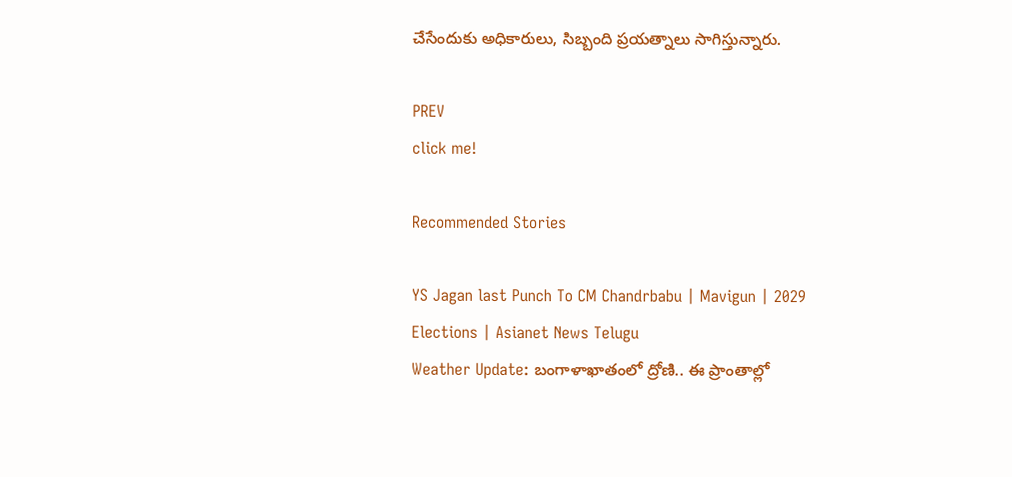చేసేందుకు అధికారులు, సిబ్బంది ప్రయత్నాలు సాగిస్తున్నారు.

PREV
click me!

Recommended Stories

YS Jagan last Punch To CM Chandrbabu | Mavigun | 2029 Elections | Asianet News Telugu
Weather Update: బంగాళాఖాతంలో ద్రోణి.. ఈ ప్రాంతాల్లో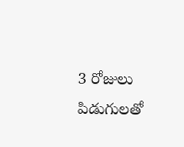3 రోజులు పిడుగులతో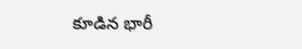కూడిన భారీ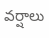వర్షాలు